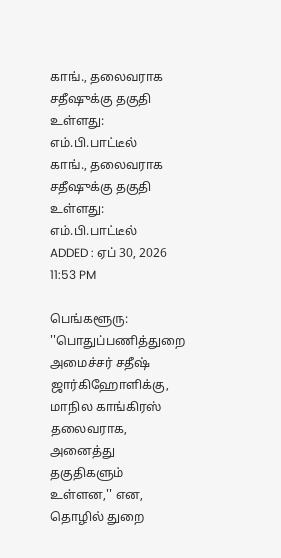காங்., தலைவராக சதீஷுக்கு தகுதி உள்ளது: எம்.பி.பாட்டீல்
காங்., தலைவராக சதீஷுக்கு தகுதி உள்ளது: எம்.பி.பாட்டீல்
ADDED : ஏப் 30, 2026 11:53 PM

பெங்களூரு: ''பொதுப்பணித்துறை அமைச்சர் சதீஷ் ஜார்கிஹோளிக்கு, மாநில காங்கிரஸ் தலைவராக, அனைத்து தகுதிகளும் உள்ளன,'' என, தொழில் துறை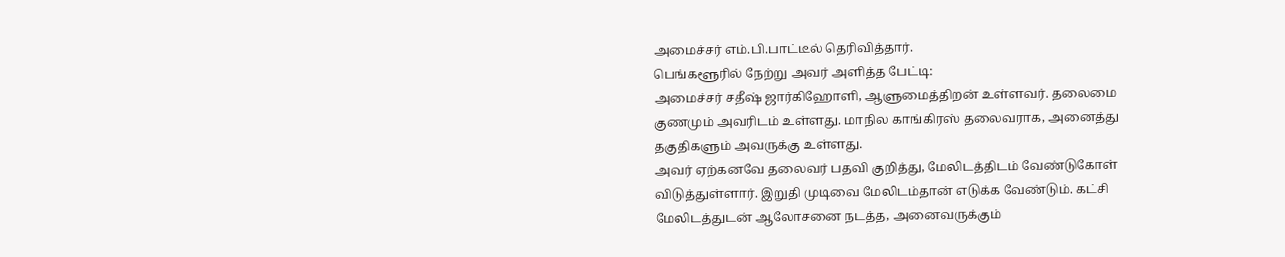அமைச்சர் எம்.பி.பாட்டீல் தெரிவித்தார்.
பெங்களூரில் நேற்று அவர் அளித்த பேட்டி:
அமைச்சர் சதீஷ் ஜார்கிஹோளி, ஆளுமைத்திறன் உள்ளவர். தலைமை குணமும் அவரிடம் உள்ளது. மாநில காங்கிரஸ் தலைவராக, அனைத்து தகுதிகளும் அவருக்கு உள்ளது.
அவர் ஏற்கனவே தலைவர் பதவி குறித்து, மேலிடத்திடம் வேண்டுகோள் விடுத்துள்ளார். இறுதி முடிவை மேலிடம்தான் எடுக்க வேண்டும். கட்சி மேலிடத்துடன் ஆலோசனை நடத்த, அனைவருக்கும்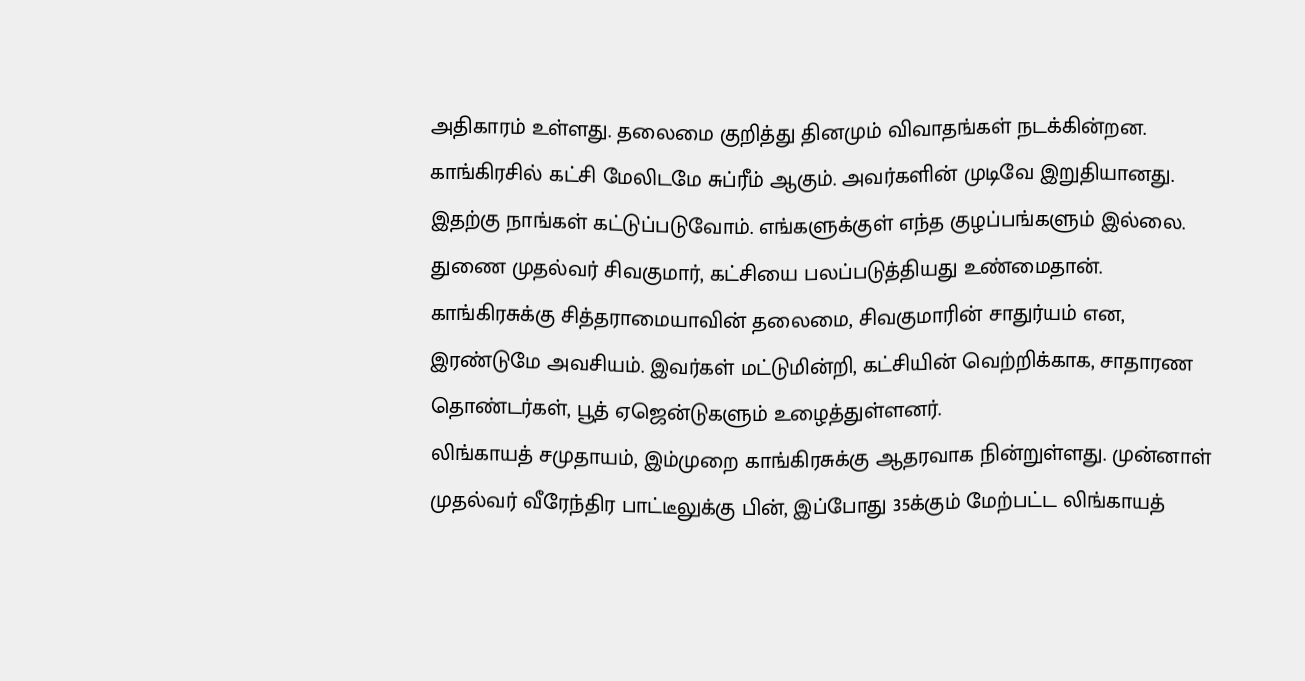அதிகாரம் உள்ளது. தலைமை குறித்து தினமும் விவாதங்கள் நடக்கின்றன.
காங்கிரசில் கட்சி மேலிடமே சுப்ரீம் ஆகும். அவர்களின் முடிவே இறுதியானது. இதற்கு நாங்கள் கட்டுப்படுவோம். எங்களுக்குள் எந்த குழப்பங்களும் இல்லை. துணை முதல்வர் சிவகுமார், கட்சியை பலப்படுத்தியது உண்மைதான்.
காங்கிரசுக்கு சித்தராமையாவின் தலைமை, சிவகுமாரின் சாதுர்யம் என, இரண்டுமே அவசியம். இவர்கள் மட்டுமின்றி, கட்சியின் வெற்றிக்காக, சாதாரண தொண்டர்கள், பூத் ஏஜென்டுகளும் உழைத்துள்ளனர்.
லிங்காயத் சமுதாயம், இம்முறை காங்கிரசுக்கு ஆதரவாக நின்றுள்ளது. முன்னாள் முதல்வர் வீரேந்திர பாட்டீலுக்கு பின், இப்போது 35க்கும் மேற்பட்ட லிங்காயத்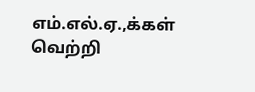எம்.எல்.ஏ.,க்கள் வெற்றி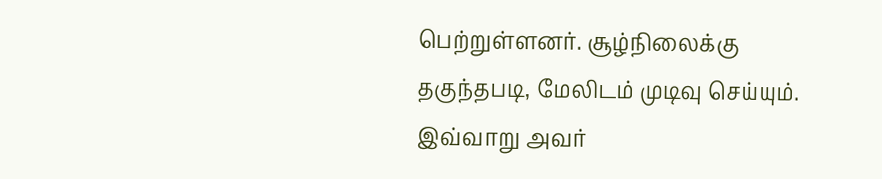பெற்றுள்ளனர். சூழ்நிலைக்கு தகுந்தபடி, மேலிடம் முடிவு செய்யும்.
இவ்வாறு அவர்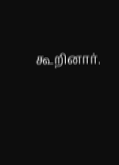கூறினார்.